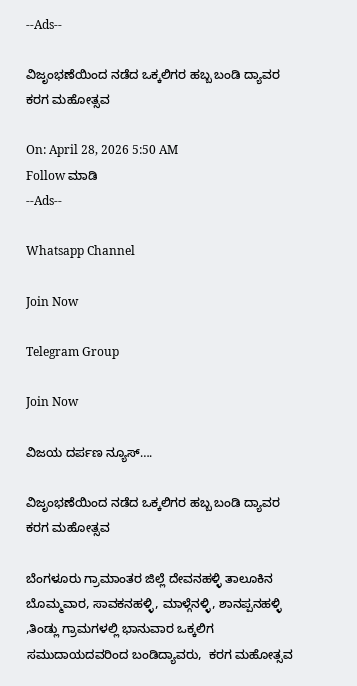--Ads--

ವಿಜೃಂಭಣೆಯಿಂದ ನಡೆದ ಒಕ್ಕಲಿಗರ ಹಬ್ಬ ಬಂಡಿ ದ್ಯಾವರ ಕರಗ ಮಹೋತ್ಸವ

On: April 28, 2026 5:50 AM
Follow ಮಾಡಿ
--Ads--

Whatsapp Channel

Join Now

Telegram Group

Join Now

ವಿಜಯ ದರ್ಪಣ ನ್ಯೂಸ್….

ವಿಜೃಂಭಣೆಯಿಂದ ನಡೆದ ಒಕ್ಕಲಿಗರ ಹಬ್ಬ ಬಂಡಿ ದ್ಯಾವರ ಕರಗ ಮಹೋತ್ಸವ

ಬೆಂಗಳೂರು ಗ್ರಾಮಾಂತರ ಜಿಲ್ಲೆ ದೇವನಹಳ್ಳಿ ತಾಲೂಕಿನ ಬೊಮ್ಮವಾರ, ಸಾವಕನಹಳ್ಳಿ, ಮಾಳ್ಗೆನಳ್ಳಿ, ಶಾನಪ್ಪನಹಳ್ಳಿ ,ತಿಂಡ್ಲು ಗ್ರಾಮಗಳಲ್ಲಿ ಭಾನುವಾರ ಒಕ್ಕಲಿಗ ಸಮುದಾಯದವರಿಂದ ಬಂಡಿದ್ಯಾವರು,  ಕರಗ ಮಹೋತ್ಸವ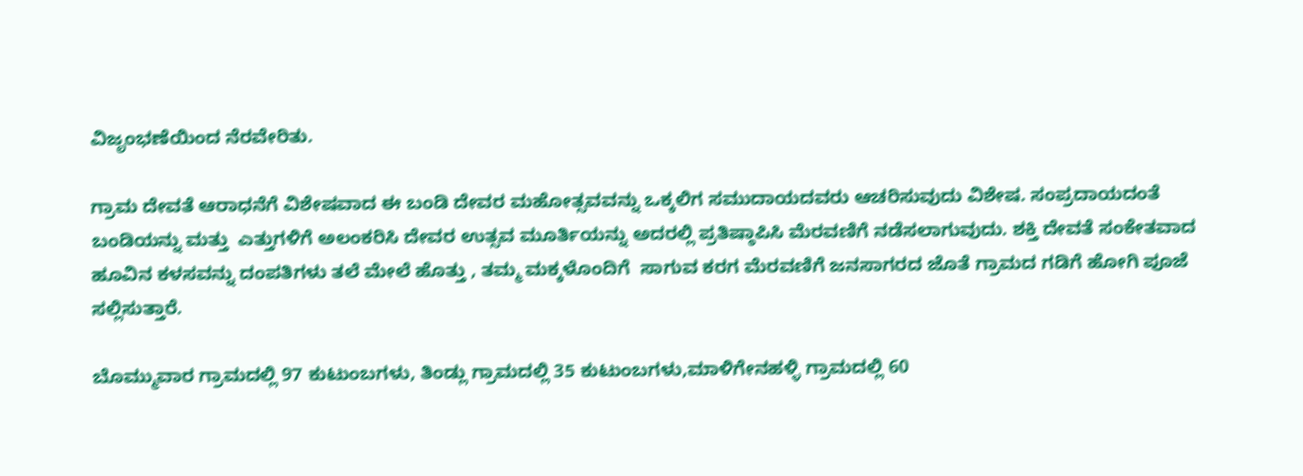ವಿಜೃಂಭಣೆಯಿಂದ ನೆರವೇರಿತು.

ಗ್ರಾಮ ದೇವತೆ ಆರಾಧನೆಗೆ ವಿಶೇಷವಾದ ಈ ಬಂಡಿ ದೇವರ ಮಹೋತ್ಸವವನ್ನು ಒಕ್ಕಲಿಗ ಸಮುದಾಯದವರು ಆಚರಿಸುವುದು ವಿಶೇಷ. ಸಂಪ್ರದಾಯದಂತೆ ಬಂಡಿಯನ್ನು ಮತ್ತು  ಎತ್ತುಗಳಿಗೆ ಅಲಂಕರಿಸಿ ದೇವರ ಉತ್ಸವ ಮೂರ್ತಿಯನ್ನು ಅದರಲ್ಲಿ ಪ್ರತಿಷ್ಠಾಪಿಸಿ ಮೆರವಣಿಗೆ ನಡೆಸಲಾಗುವುದು. ಶಕ್ತಿ ದೇವತೆ ಸಂಕೇತವಾದ ಹೂವಿನ ಕಳಸವನ್ನು ದಂಪತಿಗಳು ತಲೆ ಮೇಲೆ ಹೊತ್ತು , ತಮ್ಮ ಮಕ್ಕಳೊಂದಿಗೆ  ಸಾಗುವ ಕರಗ ಮೆರವಣಿಗೆ ಜನಸಾಗರದ ಜೊತೆ ಗ್ರಾಮದ ಗಡಿಗೆ ಹೋಗಿ ಪೂಜೆ ಸಲ್ಲಿಸುತ್ತಾರೆ.

ಬೊಮ್ಮುವಾರ ಗ್ರಾಮದಲ್ಲಿ 97 ಕುಟುಂಬಗಳು, ತಿಂಡ್ಲು ಗ್ರಾಮದಲ್ಲಿ 35 ಕುಟುಂಬಗಳು,ಮಾಳಿಗೇನಹಳ್ಳಿ ಗ್ರಾಮದಲ್ಲಿ 60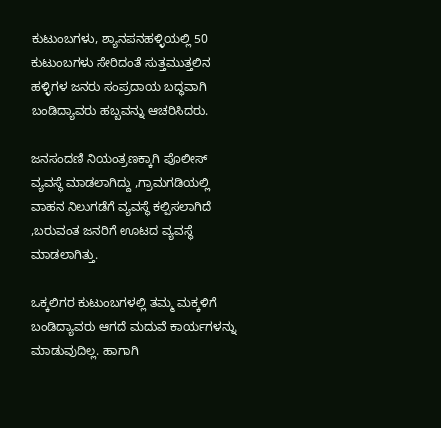ಕುಟುಂಬಗಳು, ಶ್ಯಾನಪನಹಳ್ಳಿಯಲ್ಲಿ 50 ಕುಟುಂಬಗಳು ಸೇರಿದಂತೆ ಸುತ್ತಮುತ್ತಲಿನ ಹಳ್ಳಿಗಳ ಜನರು ಸಂಪ್ರದಾಯ ಬದ್ಧವಾಗಿ ಬಂಡಿದ್ಯಾವರು ಹಬ್ಬವನ್ನು ಆಚರಿಸಿದರು.

ಜನಸಂದಣಿ ನಿಯಂತ್ರಣಕ್ಕಾಗಿ ಪೊಲೀಸ್ ವ್ಯವಸ್ಥೆ ಮಾಡಲಾಗಿದ್ದು ,ಗ್ರಾಮಗಡಿಯಲ್ಲಿ ವಾಹನ ನಿಲುಗಡೆಗೆ ವ್ಯವಸ್ಥೆ ಕಲ್ಪಿಸಲಾಗಿದೆ ,ಬರುವಂತ ಜನರಿಗೆ ಊಟದ ವ್ಯವಸ್ಥೆ ಮಾಡಲಾಗಿತ್ತು.

ಒಕ್ಕಲಿಗರ ಕುಟುಂಬಗಳಲ್ಲಿ ತಮ್ಮ ಮಕ್ಕಳಿಗೆ ಬಂಡಿದ್ಯಾವರು ಆಗದೆ ಮದುವೆ ಕಾರ್ಯಗಳನ್ನು ಮಾಡುವುದಿಲ್ಲ. ಹಾಗಾಗಿ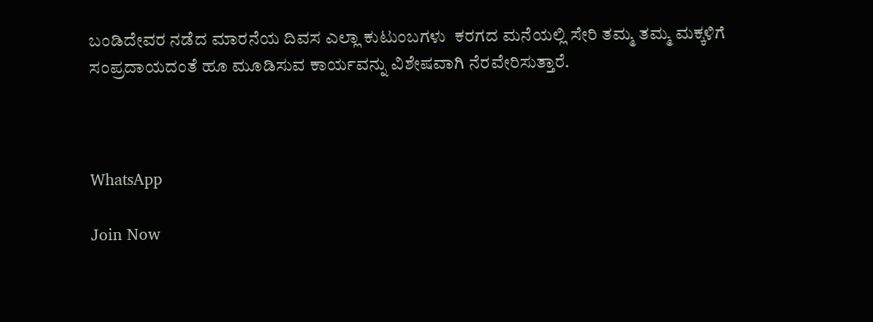ಬಂಡಿದೇವರ ನಡೆದ ಮಾರನೆಯ ದಿವಸ ಎಲ್ಲಾ ಕುಟುಂಬಗಳು  ಕರಗದ ಮನೆಯಲ್ಲಿ ಸೇರಿ ತಮ್ಮ ತಮ್ಮ ಮಕ್ಕಳಿಗೆ ಸಂಪ್ರದಾಯದಂತೆ ಹೂ ಮೂಡಿಸುವ ಕಾರ್ಯವನ್ನು ವಿಶೇಷವಾಗಿ ನೆರವೇರಿಸುತ್ತಾರೆ.



WhatsApp

Join Now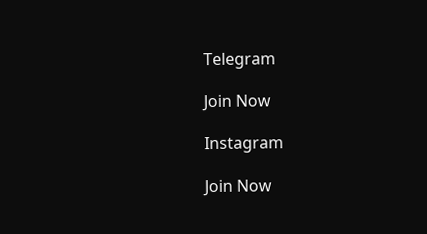Telegram

Join Now

Instagram

Join Now